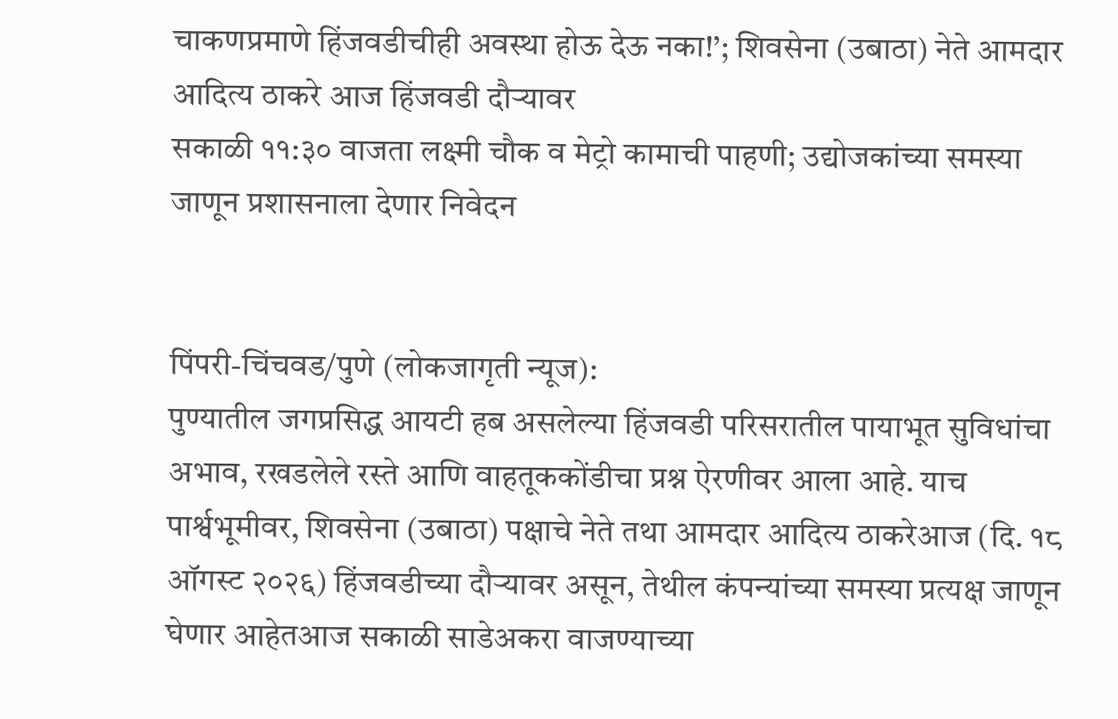चाकणप्रमाणे हिंजवडीचीही अवस्था होऊ देऊ नका!’; शिवसेना (उबाठा) नेते आमदार आदित्य ठाकरे आज हिंजवडी दौऱ्यावर
सकाळी ११:३० वाजता लक्ष्मी चौक व मेट्रो कामाची पाहणी; उद्योजकांच्या समस्या जाणून प्रशासनाला देणार निवेदन


पिंपरी-चिंचवड/पुणे (लोकजागृती न्यूज):
पुण्यातील जगप्रसिद्ध आयटी हब असलेल्या हिंजवडी परिसरातील पायाभूत सुविधांचा अभाव, रखडलेले रस्ते आणि वाहतूककोंडीचा प्रश्न ऐरणीवर आला आहे. याच पार्श्वभूमीवर, शिवसेना (उबाठा) पक्षाचे नेते तथा आमदार आदित्य ठाकरेआज (दि. १८ ऑगस्ट २०२६) हिंजवडीच्या दौऱ्यावर असून, तेथील कंपन्यांच्या समस्या प्रत्यक्ष जाणून घेणार आहेतआज सकाळी साडेअकरा वाजण्याच्या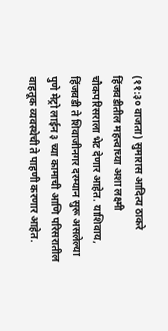(११:३० वाजता) सुमारास आदित्य ठाकरे हिंजवडीतील महत्त्वाच्या अशा लक्ष्मी चौकपरिसराला भेट देणार आहेत. याशिवाय, हिंजवडी ते शिवाजीनगर दरम्यान सुरू असलेल्या पुणे मेट्रो लाईन ३ च्या कामाची आणि परिसरातील वाहतूक व्यवस्थेची ते पाहणी करणार आहेत.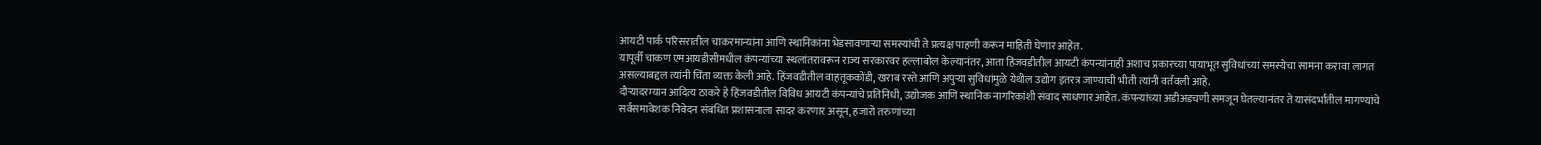आयटी पार्क परिसरातील चाकरमान्यांना आणि स्थानिकांना भेडसावणाऱ्या समस्यांची ते प्रत्यक्ष पाहणी करून माहिती घेणार आहेत.
यापूर्वी चाकण एमआयडीसीमधील कंपन्यांच्या स्थलांतरावरून राज्य सरकारवर हल्लाबोल केल्यानंतर, आता हिंजवडीतील आयटी कंपन्यांनाही अशाच प्रकारच्या पायाभूत सुविधांच्या समस्येचा सामना करावा लागत असल्याबद्दल त्यांनी चिंता व्यक्त केली आहे. हिंजवडीतील वाहतूककोंडी, खराब रस्ते आणि अपुऱ्या सुविधांमुळे येथील उद्योग इतरत्र जाण्याची भीती त्यांनी वर्तवली आहे.
दौऱ्यादरम्यान आदित्य ठाकरे हे हिंजवडीतील विविध आयटी कंपन्यांचे प्रतिनिधी, उद्योजक आणि स्थानिक नागरिकांशी संवाद साधणार आहेत. कंपन्यांच्या अडीअडचणी समजून घेतल्यानंतर ते यासंदर्भातील मागण्यांचे सर्वसमावेशक निवेदन संबंधित प्रशासनाला सादर करणार असून, हजारो तरुणांच्या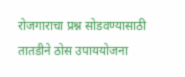रोजगाराचा प्रश्न सोडवण्यासाठी तातडीने ठोस उपाययोजना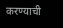करण्याची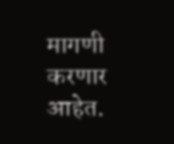मागणी करणार आहेत.